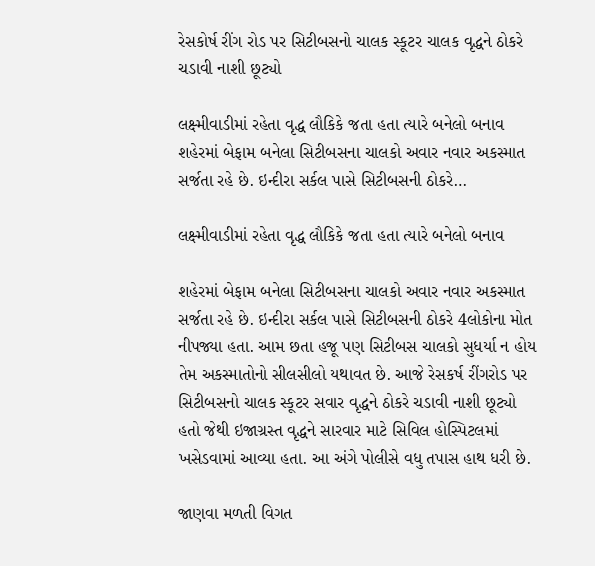રેસકોર્ષ રીંગ રોડ પર સિટીબસનો ચાલક સ્કૂટર ચાલક વૃદ્ધને ઠોકરે ચડાવી નાશી છૂટ્યો

લક્ષ્મીવાડીમાં રહેતા વૃદ્ધ લૌકિકે જતા હતા ત્યારે બનેલો બનાવ શહેરમાં બેફામ બનેલા સિટીબસના ચાલકો અવાર નવાર અકસ્માત સર્જતા રહે છે. ઇન્દીરા સર્કલ પાસે સિટીબસની ઠોકરે…

લક્ષ્મીવાડીમાં રહેતા વૃદ્ધ લૌકિકે જતા હતા ત્યારે બનેલો બનાવ

શહેરમાં બેફામ બનેલા સિટીબસના ચાલકો અવાર નવાર અકસ્માત સર્જતા રહે છે. ઇન્દીરા સર્કલ પાસે સિટીબસની ઠોકરે 4લોકોના મોત નીપજ્યા હતા. આમ છતા હજૂ પણ સિટીબસ ચાલકો સુધર્યા ન હોય તેમ અકસ્માતોનો સીલસીલો યથાવત છે. આજે રેસકર્ષ રીંગરોડ પર સિટીબસનો ચાલક સ્કૂટર સવાર વૃદ્ધને ઠોકરે ચડાવી નાશી છૂટ્યો હતો જેથી ઇજાગ્રસ્ત વૃદ્ધને સારવાર માટે સિવિલ હોસ્પિટલમાં ખસેડવામાં આવ્યા હતા. આ અંગે પોલીસે વધુ તપાસ હાથ ધરી છે.

જાણવા મળતી વિગત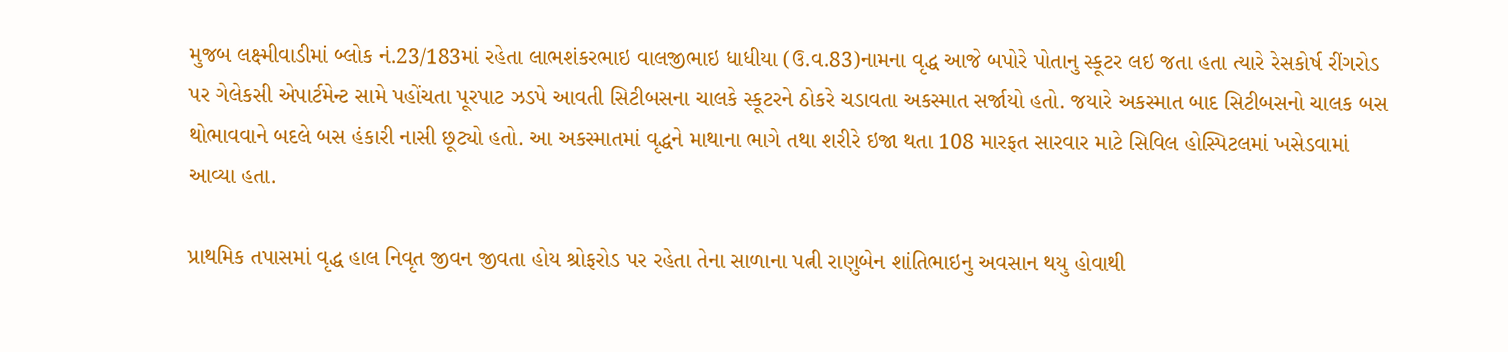મુજબ લક્ષ્મીવાડીમાં બ્લોક નં.23/183માં રહેતા લાભશંકરભાઇ વાલજીભાઇ ધાધીયા (ઉ.વ.83)નામના વૃદ્ધ આજે બપોરે પોતાનુ સ્કૂટર લઇ જતા હતા ત્યારે રેસકોર્ષ રીંગરોડ પર ગેલેકસી એપાર્ટમેન્ટ સામે પહોંચતા પૂરપાટ ઝડપે આવતી સિટીબસના ચાલકે સ્કૂટરને ઠોકરે ચડાવતા અકસ્માત સર્જાયો હતો. જયારે અકસ્માત બાદ સિટીબસનો ચાલક બસ થોભાવવાને બદલે બસ હંકારી નાસી છૂટ્યો હતો. આ અકસ્માતમાં વૃદ્ધને માથાના ભાગે તથા શરીરે ઇજા થતા 108 મારફત સારવાર માટે સિવિલ હોસ્પિટલમાં ખસેડવામાં આવ્યા હતા.

પ્રાથમિક તપાસમાં વૃદ્ધ હાલ નિવૃત જીવન જીવતા હોય શ્રોફરોડ પર રહેતા તેના સાળાના પત્ની રાણુબેન શાંતિભાઇનુ અવસાન થયુ હોવાથી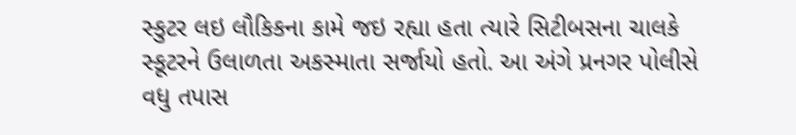સ્કુટર લઇ લૌકિકના કામે જઇ રહ્યા હતા ત્યારે સિટીબસના ચાલકે સ્કૂટરને ઉલાળતા અકસ્માતા સર્જાયો હતો. આ અંગે પ્રનગર પોલીસે વધુ તપાસ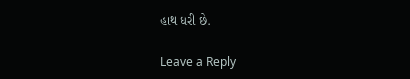હાથ ધરી છે.

Leave a Reply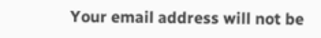Your email address will not be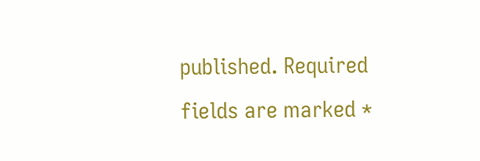published. Required fields are marked *